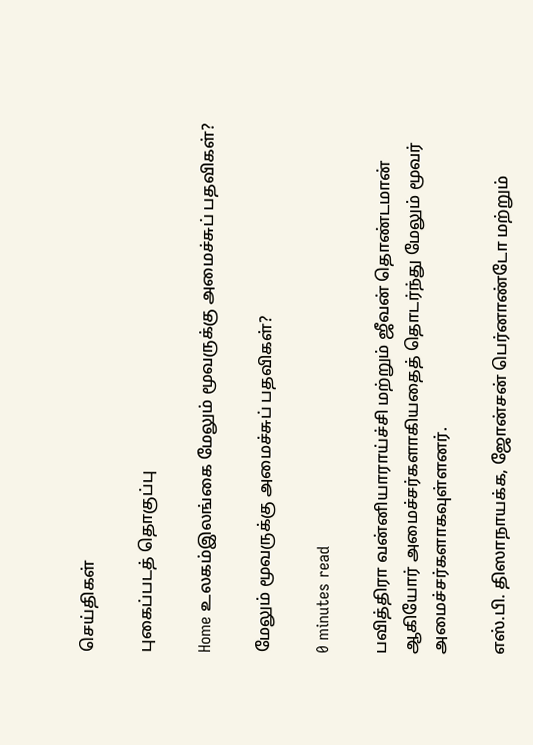செய்திகள்

புகைப்படத் தொகுப்பு

Home உலகம்இலங்கை மேலும் மூவருக்கு அமைச்சுப் பதவிகள்?

மேலும் மூவருக்கு அமைச்சுப் பதவிகள்?

0 minutes read

பவித்திரா வன்னியாராய்ச்சி மற்றும் ஜீவன் தொண்டமான் ஆகியோர் அமைச்சர்களாகியதைத் தொடர்ந்து மேலும் மூவர் அமைச்சர்களாகவுள்ளனர்.

எஸ்.பி. திஸாநாயக்க, ஜோன்சன் பெர்னாண்டோ மற்றும்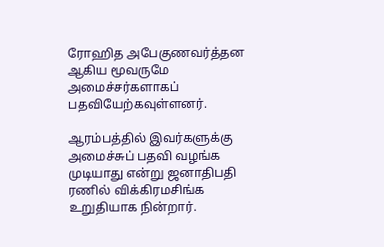ரோஹித அபேகுணவர்த்தன ஆகிய மூவருமே அமைச்சர்களாகப் பதவியேற்கவுள்ளனர்.

ஆரம்பத்தில் இவர்களுக்கு அமைச்சுப் பதவி வழங்க முடியாது என்று ஜனாதிபதி ரணில் விக்கிரமசிங்க உறுதியாக நின்றார்.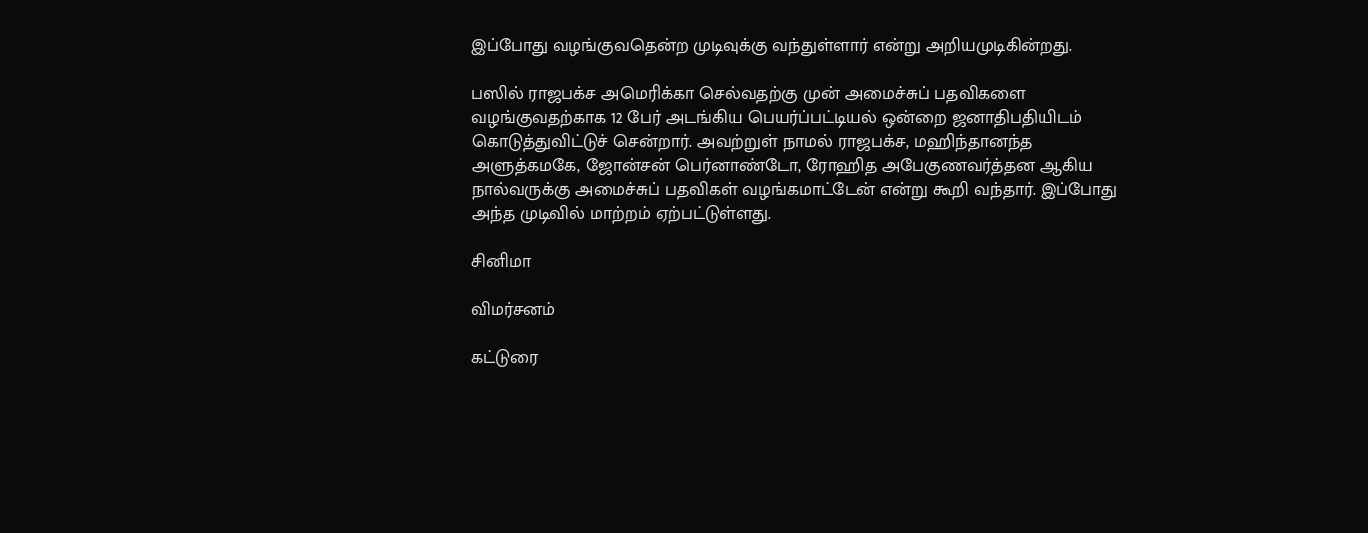இப்போது வழங்குவதென்ற முடிவுக்கு வந்துள்ளார் என்று அறியமுடிகின்றது.

பஸில் ராஜபக்ச அமெரிக்கா செல்வதற்கு முன் அமைச்சுப் பதவிகளை வழங்குவதற்காக 12 பேர் அடங்கிய பெயர்ப்பட்டியல் ஒன்றை ஜனாதிபதியிடம் கொடுத்துவிட்டுச் சென்றார். அவற்றுள் நாமல் ராஜபக்ச, மஹிந்தானந்த அளுத்கமகே, ஜோன்சன் பெர்னாண்டோ, ரோஹித அபேகுணவர்த்தன ஆகிய நால்வருக்கு அமைச்சுப் பதவிகள் வழங்கமாட்டேன் என்று கூறி வந்தார். இப்போது அந்த முடிவில் மாற்றம் ஏற்பட்டுள்ளது.

சினிமா

விமர்சனம்

கட்டுரை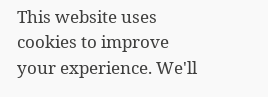This website uses cookies to improve your experience. We'll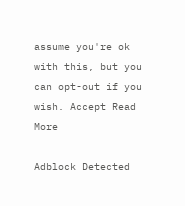assume you're ok with this, but you can opt-out if you wish. Accept Read More

Adblock Detected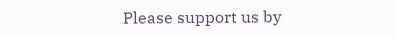Please support us by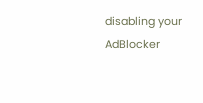disabling your AdBlocker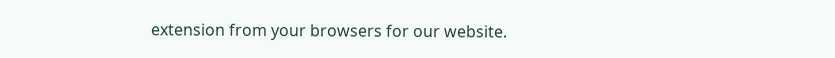extension from your browsers for our website.